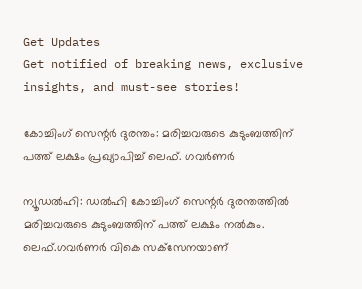Get Updates
Get notified of breaking news, exclusive insights, and must-see stories!

കോച്ചിംഗ് സെന്റര്‍ ദുരന്തം: മരിച്ചവരുടെ കുടുംബത്തിന് പത്ത് ലക്ഷം പ്രഖ്യാപിച്ച് ലെഫ്. ഗവര്‍ണര്‍

ന്യൂഡല്‍ഹി: ഡല്‍ഹി കോച്ചിംഗ് സെന്റര്‍ ദുരന്തത്തില്‍ മരിച്ചവരുടെ കുടുംബത്തിന് പത്ത് ലക്ഷം നല്‍കും. ലെഫ്.ഗവര്‍ണര്‍ വികെ സക്‌സേനയാണ്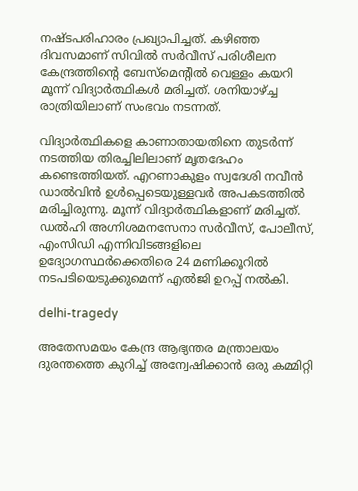നഷ്ടപരിഹാരം പ്രഖ്യാപിച്ചത്. കഴിഞ്ഞ ദിവസമാണ് സിവില്‍ സര്‍വീസ് പരിശീലന കേന്ദ്രത്തിന്റെ ബേസ്‌മെന്റില്‍ വെള്ളം കയറി മൂന്ന് വിദ്യാര്‍ത്ഥികള്‍ മരിച്ചത്. ശനിയാഴ്ച്ച രാത്രിയിലാണ് സംഭവം നടന്നത്.

വിദ്യാര്‍ത്ഥികളെ കാണാതായതിനെ തുടര്‍ന്ന് നടത്തിയ തിരച്ചിലിലാണ് മൃതദേഹം കണ്ടെത്തിയത്. എറണാകുളം സ്വദേശി നവീന്‍ ഡാല്‍വിന്‍ ഉള്‍പ്പെടെയുള്ളവര്‍ അപകടത്തില്‍ മരിച്ചിരുന്നു. മൂന്ന് വിദ്യാര്‍ത്ഥികളാണ് മരിച്ചത്. ഡല്‍ഹി അഗ്നിശമനസേനാ സര്‍വീസ്, പോലീസ്, എംസിഡി എന്നിവിടങ്ങളിലെ ഉദ്യോഗസ്ഥര്‍ക്കെതിരെ 24 മണിക്കൂറില്‍ നടപടിയെടുക്കുമെന്ന് എല്‍ജി ഉറപ്പ് നല്‍കി.

delhi-tragedy

അതേസമയം കേന്ദ്ര ആഭ്യന്തര മന്ത്രാലയം ദുരന്തത്തെ കുറിച്ച് അന്വേഷിക്കാന്‍ ഒരു കമ്മിറ്റി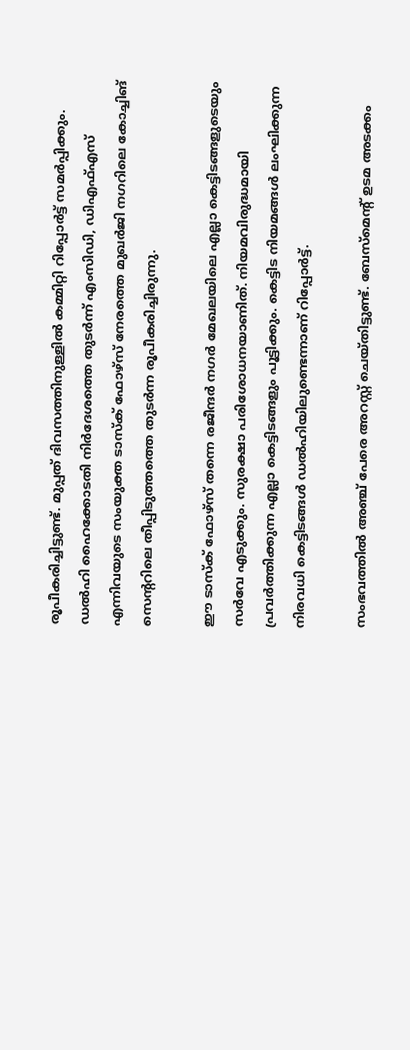രൂപീകരിച്ചിട്ടുണ്ട്. മുപ്പത് ദിവസത്തിനുള്ളില്‍ കമ്മിറ്റി റിപ്പോര്‍ട്ട് സമര്‍പ്പിക്കും. ഡല്‍ഹി ഹൈക്കോടതി നിര്‍ദേശത്തെ തുടര്‍ന്ന് എംസിഡി, ഡിഎഫ്എസ് എന്നിവയുടെ സംയുക്ത ടാസ്‌ക് ഫോഴ്‌സ് നേരത്തെ മുഖര്‍ജി നഗറിലെ കോച്ചിങ് സെന്ററിലെ തീപ്പിടുത്തത്തെ തുടര്‍ന്ന രൂപീകരിച്ചിരുന്നു.

ഈ ടാസ്‌ക് ഫോഴ്‌സ് തന്നെ രജീന്ദര്‍ നഗര്‍ മേഖലയിലെ എല്ലാ കെട്ടിടങ്ങളുടെയും സര്‍വേ എടുക്കും. സുരക്ഷാ പരിശോധനയാണിത്. നിയമവിരുദ്ധമായി പ്രവര്‍ത്തിക്കുന്ന എല്ലാ കെട്ടിടങ്ങളും പൂട്ടിക്കും. കെട്ടിട നിയമങ്ങള്‍ ലംഘിക്കുന്ന നിരവധി കെട്ടിടങ്ങള്‍ ഡല്‍ഹിയിലുണ്ടെന്നാണ് റിപ്പോര്‍ട്ട്.

സംഭവത്തില്‍ അഞ്ച് പേരെ അറസ്റ്റ് ചെയ്തിട്ടുണ്ട്. ബേസ്‌മെന്റ് ഉടമ അടക്കം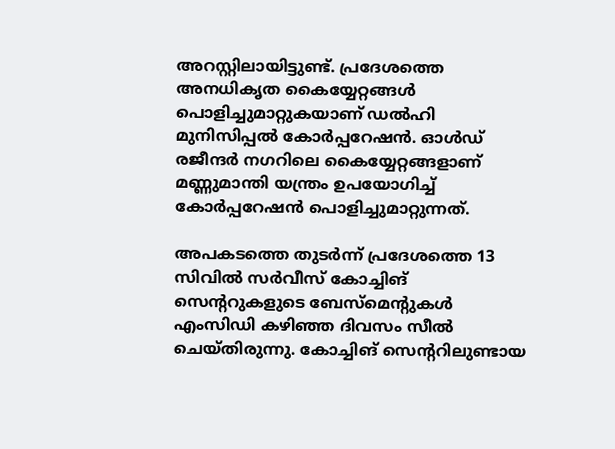അറസ്റ്റിലായിട്ടുണ്ട്. പ്രദേശത്തെ അനധികൃത കൈയ്യേറ്റങ്ങള്‍ പൊളിച്ചുമാറ്റുകയാണ് ഡല്‍ഹി മുനിസിപ്പല്‍ കോര്‍പ്പറേഷന്‍. ഓള്‍ഡ് രജീന്ദര്‍ നഗറിലെ കൈയ്യേറ്റങ്ങളാണ് മണ്ണുമാന്തി യന്ത്രം ഉപയോഗിച്ച് കോര്‍പ്പറേഷന്‍ പൊളിച്ചുമാറ്റുന്നത്.

അപകടത്തെ തുടര്‍ന്ന് പ്രദേശത്തെ 13 സിവില്‍ സര്‍വീസ് കോച്ചിങ് സെന്ററുകളുടെ ബേസ്‌മെന്റുകള്‍ എംസിഡി കഴിഞ്ഞ ദിവസം സീല്‍ ചെയ്തിരുന്നു. കോച്ചിങ് സെന്ററിലുണ്ടായ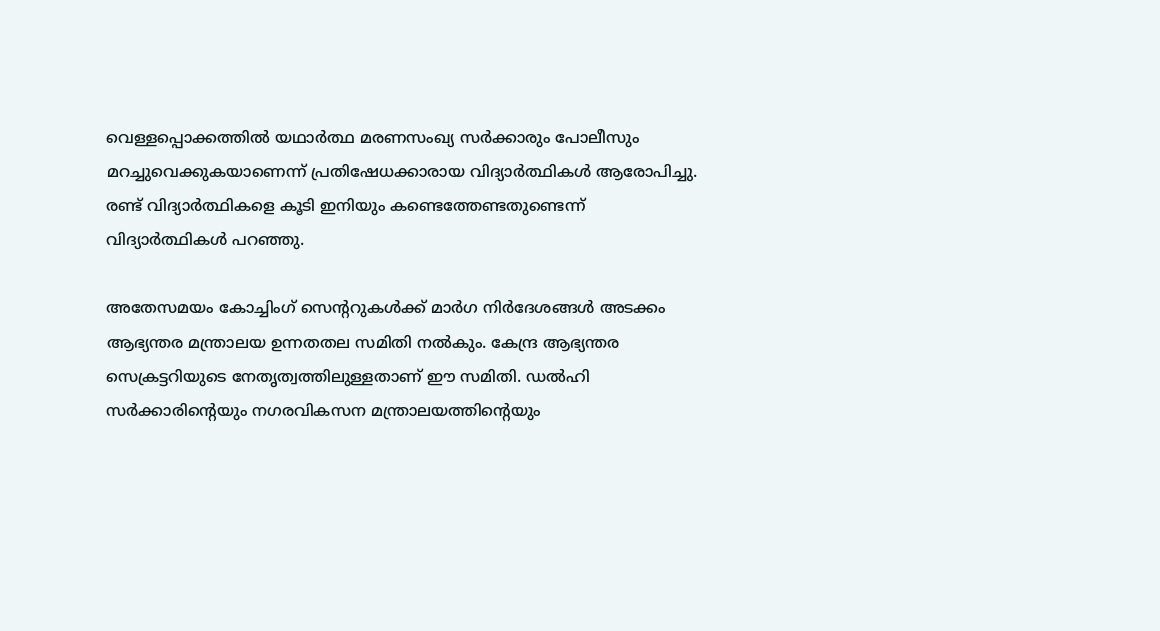വെള്ളപ്പൊക്കത്തില്‍ യഥാര്‍ത്ഥ മരണസംഖ്യ സര്‍ക്കാരും പോലീസും മറച്ചുവെക്കുകയാണെന്ന് പ്രതിഷേധക്കാരായ വിദ്യാര്‍ത്ഥികള്‍ ആരോപിച്ചു. രണ്ട് വിദ്യാര്‍ത്ഥികളെ കൂടി ഇനിയും കണ്ടെത്തേണ്ടതുണ്ടെന്ന് വിദ്യാര്‍ത്ഥികള്‍ പറഞ്ഞു.

അതേസമയം കോച്ചിംഗ് സെന്ററുകള്‍ക്ക് മാര്‍ഗ നിര്‍ദേശങ്ങള്‍ അടക്കം ആഭ്യന്തര മന്ത്രാലയ ഉന്നതതല സമിതി നല്‍കും. കേന്ദ്ര ആഭ്യന്തര സെക്രട്ടറിയുടെ നേതൃത്വത്തിലുള്ളതാണ് ഈ സമിതി. ഡല്‍ഹി സര്‍ക്കാരിന്റെയും നഗരവികസന മന്ത്രാലയത്തിന്റെയും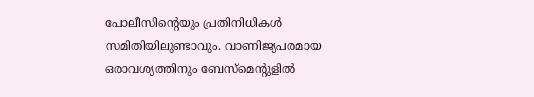പോലീസിന്റെയും പ്രതിനിധികള്‍ സമിതിയിലുണ്ടാവും. വാണിജ്യപരമായ ഒരാവശ്യത്തിനും ബേസ്‌മെന്റുളില്‍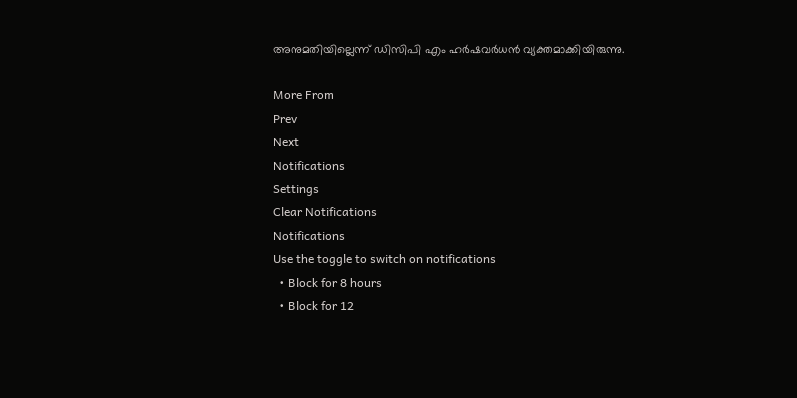അനുമതിയില്ലെന്ന് ഡിസിപി എം ഹര്‍ഷവര്‍ധന്‍ വ്യക്തമാക്കിയിരുന്നു.

More From
Prev
Next
Notifications
Settings
Clear Notifications
Notifications
Use the toggle to switch on notifications
  • Block for 8 hours
  • Block for 12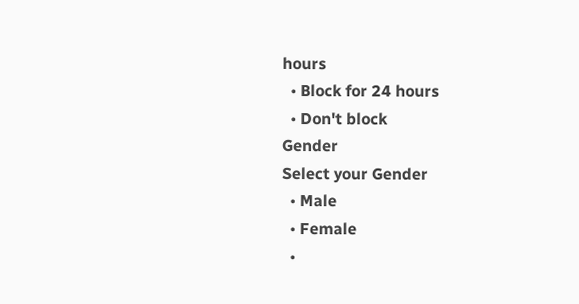hours
  • Block for 24 hours
  • Don't block
Gender
Select your Gender
  • Male
  • Female
  •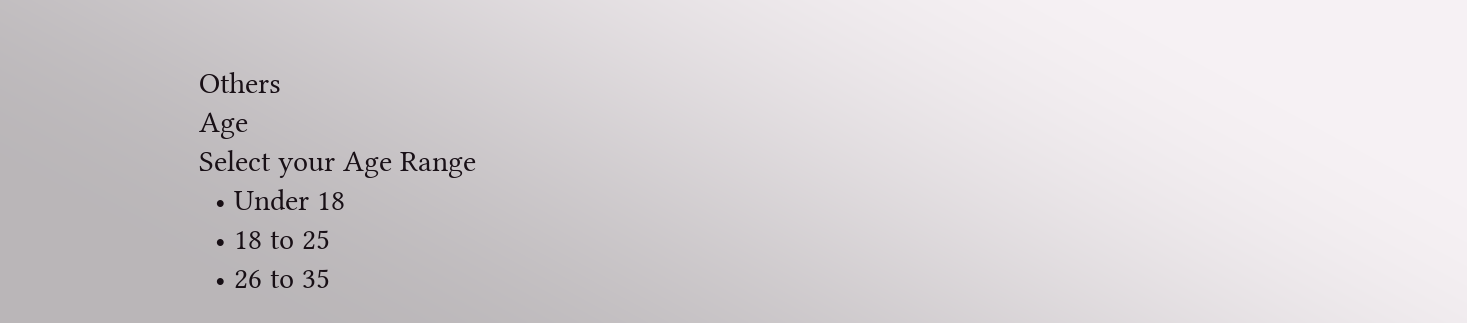Others
Age
Select your Age Range
  • Under 18
  • 18 to 25
  • 26 to 35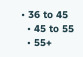• 36 to 45
  • 45 to 55
  • 55+